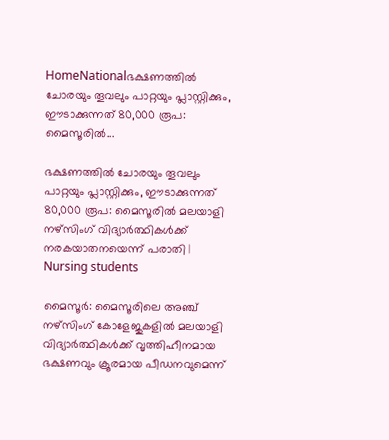HomeNationalഭക്ഷണത്തിൽ ചോരയും തൂവലും പാറ്റയും പ്ലാസ്റ്റിക്കും, ഈടാക്കുന്നത് 80,000 രൂപ: മൈസൂരിൽ...

ഭക്ഷണത്തിൽ ചോരയും തൂവലും പാറ്റയും പ്ലാസ്റ്റിക്കും, ഈടാക്കുന്നത് 80,000 രൂപ: മൈസൂരിൽ മലയാളി നഴ്സിംഗ് വിദ്യാർത്ഥികൾക്ക് നരകയാതനയെന്ന് പരാതി | Nursing students

മൈസൂർ: മൈസൂരിലെ അഞ്ച് നഴ്സിംഗ് കോളേജുകളിൽ മലയാളി വിദ്യാർത്ഥികൾക്ക് വൃത്തിഹീനമായ ഭക്ഷണവും ക്രൂരമായ പീഡനവുമെന്ന്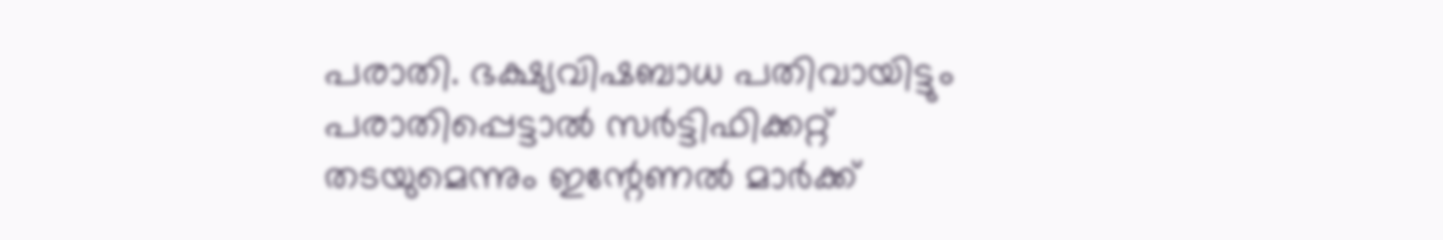പരാതി. ഭക്ഷ്യവിഷബാധ പതിവായിട്ടും പരാതിപ്പെട്ടാൽ സർട്ടിഫിക്കറ്റ് തടയുമെന്നും ഇന്റേണൽ മാർക്ക്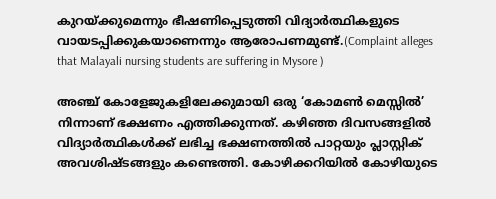കുറയ്ക്കുമെന്നും ഭീഷണിപ്പെടുത്തി വിദ്യാർത്ഥികളുടെ വായടപ്പിക്കുകയാണെന്നും ആരോപണമുണ്ട്.(Complaint alleges that Malayali nursing students are suffering in Mysore )

അഞ്ച് കോളേജുകളിലേക്കുമായി ഒരു ‘കോമൺ മെസ്സിൽ’ നിന്നാണ് ഭക്ഷണം എത്തിക്കുന്നത്. കഴിഞ്ഞ ദിവസങ്ങളിൽ വിദ്യാർത്ഥികൾക്ക് ലഭിച്ച ഭക്ഷണത്തിൽ പാറ്റയും പ്ലാസ്റ്റിക് അവശിഷ്ടങ്ങളും കണ്ടെത്തി. കോഴിക്കറിയിൽ കോഴിയുടെ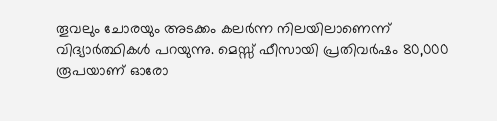തൂവലും ചോരയും അടക്കം കലർന്ന നിലയിലാണെന്ന് വിദ്യാർത്ഥികൾ പറയുന്നു. മെസ്സ് ഫീസായി പ്രതിവർഷം 80,000 രൂപയാണ് ഓരോ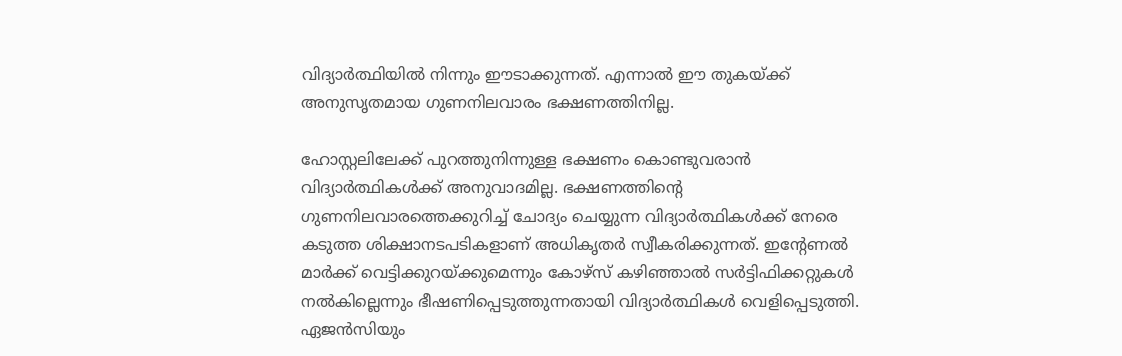വിദ്യാർത്ഥിയിൽ നിന്നും ഈടാക്കുന്നത്. എന്നാൽ ഈ തുകയ്ക്ക് അനുസൃതമായ ഗുണനിലവാരം ഭക്ഷണത്തിനില്ല.

ഹോസ്റ്റലിലേക്ക് പുറത്തുനിന്നുള്ള ഭക്ഷണം കൊണ്ടുവരാൻ വിദ്യാർത്ഥികൾക്ക് അനുവാദമില്ല. ഭക്ഷണത്തിന്റെ ഗുണനിലവാരത്തെക്കുറിച്ച് ചോദ്യം ചെയ്യുന്ന വിദ്യാർത്ഥികൾക്ക് നേരെ കടുത്ത ശിക്ഷാനടപടികളാണ് അധികൃതർ സ്വീകരിക്കുന്നത്. ഇന്റേണൽ മാർക്ക് വെട്ടിക്കുറയ്ക്കുമെന്നും കോഴ്സ് കഴിഞ്ഞാൽ സർട്ടിഫിക്കറ്റുകൾ നൽകില്ലെന്നും ഭീഷണിപ്പെടുത്തുന്നതായി വിദ്യാർത്ഥികൾ വെളിപ്പെടുത്തി. ഏജൻസിയും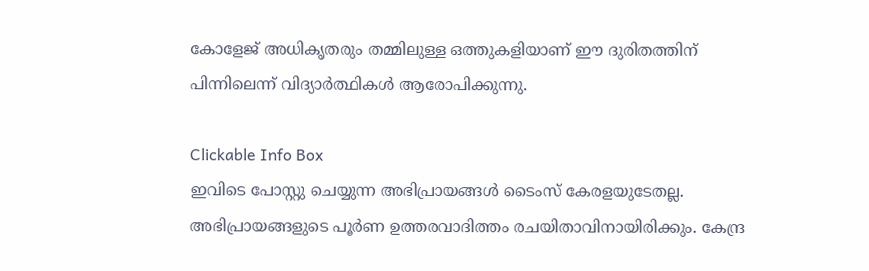കോളേജ് അധികൃതരും തമ്മിലുള്ള ഒത്തുകളിയാണ് ഈ ദുരിതത്തിന് പിന്നിലെന്ന് വിദ്യാർത്ഥികൾ ആരോപിക്കുന്നു.

Clickable Info Box
ഇവിടെ പോസ്റ്റു ചെയ്യുന്ന അഭിപ്രായങ്ങൾ ടൈംസ് കേരളയുടേതല്ല. അഭിപ്രായങ്ങളുടെ പൂർണ ഉത്തരവാദിത്തം രചയിതാവിനായിരിക്കും. കേന്ദ്ര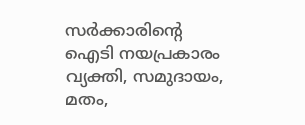സർക്കാരിന്റെ ഐടി നയപ്രകാരം വ്യക്തി, സമുദായം, മതം,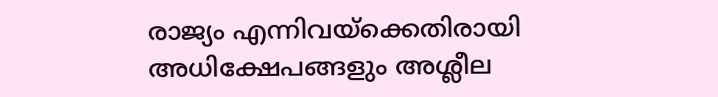രാജ്യം എന്നിവയ്ക്കെതിരായി അധിക്ഷേപങ്ങളും അശ്ലീല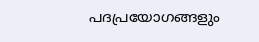പദപ്രയോഗങ്ങളും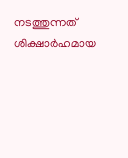നടത്തുന്നത് ശിക്ഷാർഹമായ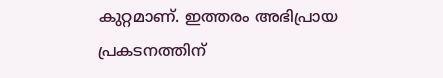കുറ്റമാണ്. ഇത്തരം അഭിപ്രായ പ്രകടനത്തിന്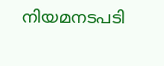നിയമനടപടി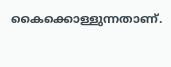കൈക്കൊള്ളുന്നതാണ്.